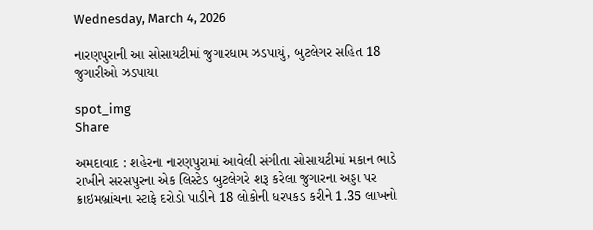Wednesday, March 4, 2026

નારણપુરાની આ સોસાયટીમાં જુગારધામ ઝડપાયું, બુટલેગર સહિત 18 જુગારીઓ ઝડપાયા

spot_img
Share

અમદાવાદ : શહેરના નારણપુરામાં આવેલી સંગીતા સોસાયટીમાં મકાન ભાડે રાખીને સરસપુરના એક લિસ્ટેડ બુટલેગરે શરૂ કરેલા જુગારના અડ્ડા પર ક્રાઇમબ્રાંચના સ્ટાફે દરોડો પાડીને 18 લોકોની ધરપકડ કરીને 1.35 લાખનો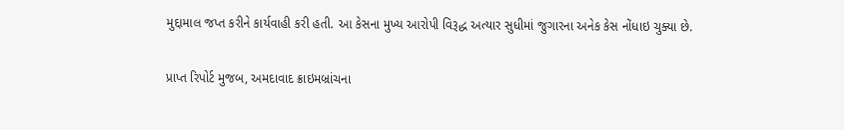મુદ્દામાલ જપ્ત કરીને કાર્યવાહી કરી હતી. આ કેસના મુખ્ય આરોપી વિરૂદ્ધ અત્યાર સુધીમાં જુગારના અનેક કેસ નોંધાઇ ચુક્યા છે.

પ્રાપ્ત રિપોર્ટ મુજબ, અમદાવાદ ક્રાઇમબ્રાંચના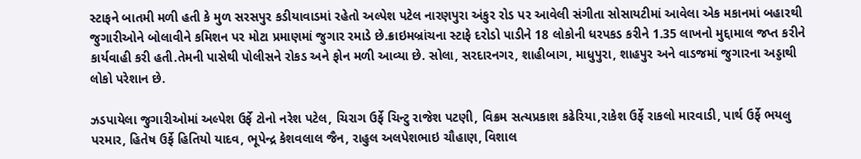સ્ટાફને બાતમી મળી હતી કે મુળ સરસપુર કડીયાવાડમાં રહેતો અલ્પેશ પટેલ નારણપુરા અંકુર રોડ પર આવેલી સંગીતા સોસાયટીમાં આવેલા એક મકાનમાં બહારથી જુગારીઓને બોલાવીને કમિશન પર મોટા પ્રમાણમાં જુગાર રમાડે છે.ક્રાઇમબ્રાંચના સ્ટાફે દરોડો પાડીને 18 લોકોની ધરપકડ કરીને 1.35 લાખનો મુદ્દામાલ જપ્ત કરીને કાર્યવાહી કરી હતી.તેમની પાસેથી પોલીસને રોકડ અને ફોન મળી આવ્યા છે. સોલા, સરદારનગર, શાહીબાગ, માધુપુરા, શાહપુર અને વાડજમાં જુગારના અડ્ડાથી લોકો પરેશાન છે.

ઝડપાયેલા જુગારીઓમાં અલ્પેશ ઉર્ફે ટોનો નરેશ પટેલ, ચિરાગ ઉર્ફે ચિન્ટુ રાજેશ પટણી, વિક્રમ સત્યપ્રકાશ કઢેરિયા,રાકેશ ઉર્ફે રાકલો મારવાડી, પાર્થ ઉર્ફે ભયલુ પરમાર, હિતેષ ઉર્ફે હિતિયો યાદવ, ભૂપેન્દ્ર કેશવલાલ જૈન, રાહુલ અલપેશભાઇ ચૌહાણ, વિશાલ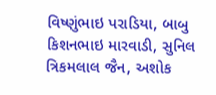વિષ્ણુંભાઇ પરાડિયા, બાબુ કિશનભાઇ મારવાડી, સુનિલ ત્રિકમલાલ જૈન, અશોક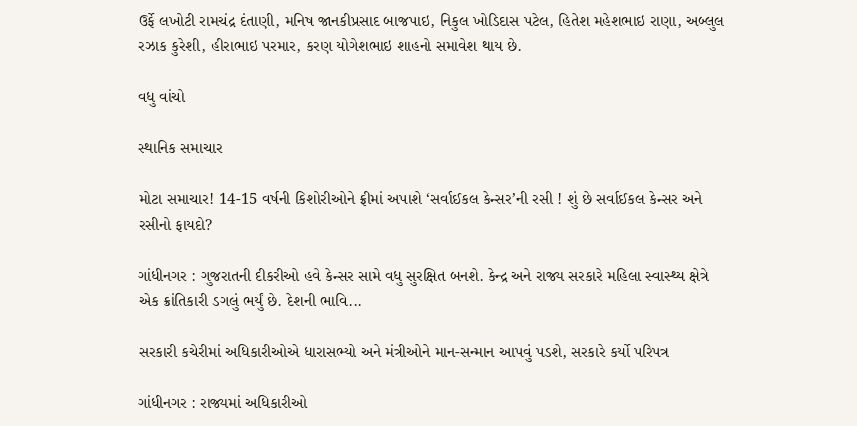ઉર્ફે લખોટી રામચંદ્ર દંતાણી, મનિષ જાનકીપ્રસાદ બાજપાઇ, નિકુલ ખોડિદાસ પટેલ, હિતેશ મહેશભાઇ રાણા, અબ્લુલ રઝાક કુરેશી, હીરાભાઇ પરમાર, કરણ યોગેશભાઇ શાહનો સમાવેશ થાય છે.

વધુ વાંચો

સ્થાનિક સમાચાર

મોટા સમાચાર! 14-15 વર્ષની કિશોરીઓને ફ્રીમાં અપાશે ‘સર્વાઈકલ કેન્સર’ની રસી ! શું છે સર્વાઈકલ કેન્સર અને રસીનો ફાયદો?

ગાંધીનગર : ગુજરાતની દીકરીઓ હવે કેન્સર સામે વધુ સુરક્ષિત બનશે. કેન્દ્ર અને રાજ્ય સરકારે મહિલા સ્વાસ્થ્ય ક્ષેત્રે એક ક્રાંતિકારી ડગલું ભર્યું છે. દેશની ભાવિ...

સરકારી કચેરીમાં અધિકારીઓએ ધારાસભ્યો અને મંત્રીઓને માન-સન્માન આપવું પડશે, સરકારે કર્યો પરિપત્ર

ગાંધીનગર : રાજ્યમાં અધિકારીઓ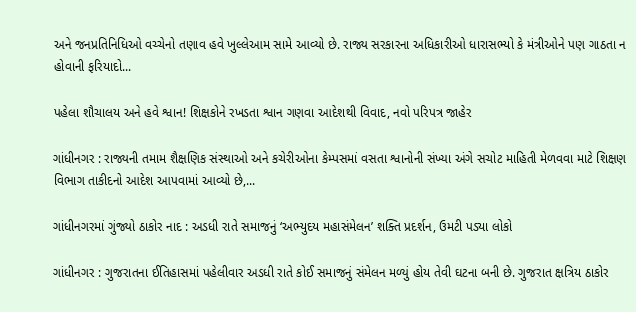અને જનપ્રતિનિધિઓ વચ્ચેનો તણાવ હવે ખુલ્લેઆમ સામે આવ્યો છે. રાજ્ય સરકારના અધિકારીઓ ધારાસભ્યો કે મંત્રીઓને પણ ગાઠતા ન હોવાની ફરિયાદો...

પહેલા શૌચાલય અને હવે શ્વાન! શિક્ષકોને રખડતા શ્વાન ગણવા આદેશથી વિવાદ, નવો પરિપત્ર જાહેર

ગાંધીનગર : રાજ્યની તમામ શૈક્ષણિક સંસ્થાઓ અને કચેરીઓના કેમ્પસમાં વસતા શ્વાનોની સંખ્યા અંગે સચોટ માહિતી મેળવવા માટે શિક્ષણ વિભાગ તાકીદનો આદેશ આપવામાં આવ્યો છે,...

ગાંધીનગરમાં ગુંજ્યો ઠાકોર નાદ : અડધી રાતે સમાજનું ‘અભ્યુદય મહાસંમેલન’ શક્તિ પ્રદર્શન, ઉમટી પડ્યા લોકો

ગાંધીનગર : ગુજરાતના ઈતિહાસમાં પહેલીવાર અડધી રાતે કોઈ સમાજનું સંમેલન મળ્યું હોય તેવી ઘટના બની છે. ગુજરાત ક્ષત્રિય ઠાકોર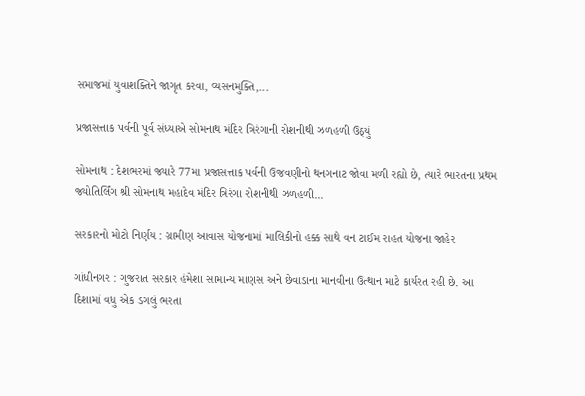સમાજમાં યુવાશક્તિને જાગૃત કરવા, વ્યસનમુક્તિ,...

પ્રજાસત્તાક પર્વની પૂર્વ સંધ્યાએ સોમનાથ મંદિર ત્રિરંગાની રોશનીથી ઝળહળી ઉઠ્યું

સોમનાથ : દેશભરમાં જ્યારે 77મા પ્રજાસત્તાક પર્વની ઉજવણીનો થનગનાટ જોવા મળી રહ્યો છે, ત્યારે ભારતના પ્રથમ જ્યોતિર્લિંગ શ્રી સોમનાથ મહાદેવ મંદિર ત્રિરંગા રોશનીથી ઝળહળી...

સરકારનો મોટો નિર્ણય : ગ્રામીણ આવાસ યોજનામાં માલિકીનો હક્ક સાથે વન ટાઈમ રાહત યોજના જાહેર

ગાંધીનગર : ગુજરાત સરકાર હંમેશા સામાન્ય માણસ અને છેવાડાના માનવીના ઉત્થાન માટે કાર્યરત રહી છે. આ દિશામાં વધુ એક ડગલું ભરતા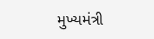મુખ્યમંત્રી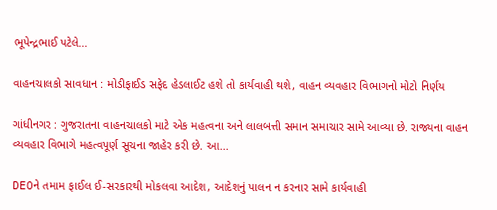ભૂપેન્દ્રભાઈ પટેલે...

વાહનચાલકો સાવધાન : મોડીફાઈડ સફેદ હેડલાઈટ હશે તો કાર્યવાહી થશે, વાહન વ્યવહાર વિભાગનો મોટો નિર્ણય

ગાંધીનગર : ગુજરાતના વાહનચાલકો માટે એક મહત્વના અને લાલબત્તી સમાન સમાચાર સામે આવ્યા છે. રાજ્યના વાહન વ્યવહાર વિભાગે મહત્વપૂર્ણ સૂચના જાહેર કરી છે. આ...

DEOને તમામ ફાઈલ ઈ-સરકારથી મોકલવા આદેશ, આદેશનું પાલન ન કરનાર સામે કાર્યવાહી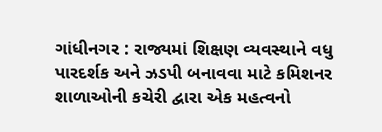ગાંધીનગર : રાજ્યમાં શિક્ષણ વ્યવસ્થાને વધુ પારદર્શક અને ઝડપી બનાવવા માટે કમિશનર શાળાઓની કચેરી દ્વારા એક મહત્વનો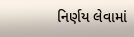નિર્ણય લેવામાં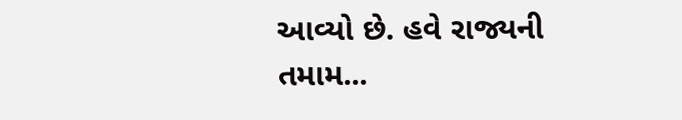આવ્યો છે. હવે રાજ્યની તમામ...